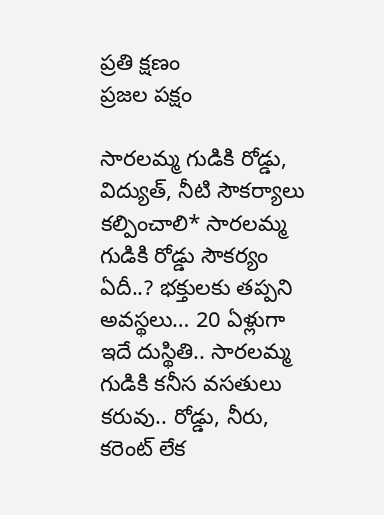ప్రతి క్షణం
ప్రజల పక్షం

సారలమ్మ గుడికి రోడ్డు, విద్యుత్, నీటి సౌకర్యాలు కల్పించాలి* సారలమ్మ గుడికి రోడ్డు సౌకర్యం ఏదీ..? భక్తులకు తప్పని అవస్థలు… 20 ఏళ్లుగా ఇదే దుస్థితి.. సారలమ్మ గుడికి కనీస వసతులు కరువు.. రోడ్డు, నీరు, కరెంట్ లేక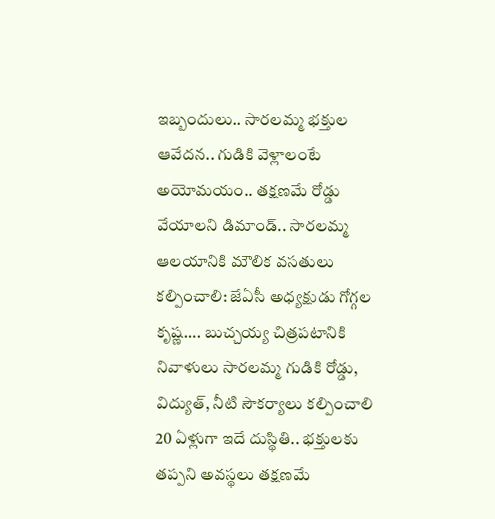ఇబ్బందులు.. సారలమ్మ భక్తుల ఆవేదన.. గుడికి వెళ్లాలంటే అయోమయం.. తక్షణమే రోడ్డు వేయాలని డిమాండ్.. సారలమ్మ ఆలయానికి మౌలిక వసతులు కల్పించాలి: జేఏసీ అధ్యక్షుడు గోగ్గల కృష్ణ…. బుచ్చయ్య చిత్రపటానికి నివాళులు సారలమ్మ గుడికి రోడ్డు, విద్యుత్, నీటి సౌకర్యాలు కల్పించాలి 20 ఏళ్లుగా ఇదే దుస్థితి.. భక్తులకు తప్పని అవస్థలు తక్షణమే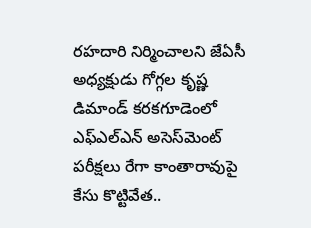రహదారి నిర్మించాలని జేఏసీ అధ్యక్షుడు గోగ్గల కృష్ణ డిమాండ్ కరకగూడెంలో ఎఫ్‌ఎల్‌ఎన్ అసెస్‌మెంట్ పరీక్షలు రేగా కాంతారావుపై కేసు కొట్టివేత..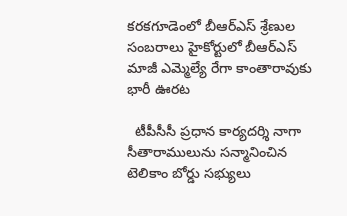కరకగూడెంలో బీఆర్ఎస్ శ్రేణుల సంబరాలు హైకోర్టులో బీఆర్ఎస్ మాజీ ఎమ్మెల్యే రేగా కాంతారావుకు భారీ ఊరట

  టీపీసీసీ ప్రధాన కార్యదర్శి నాగా సీతారాములును సన్మానించిన టెలికాం బోర్డు సభ్యులు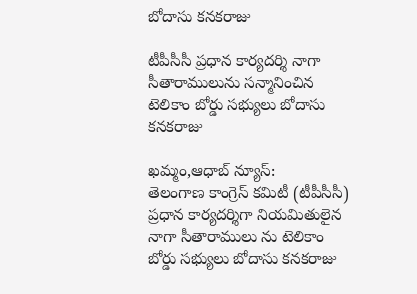బోదాసు కనకరాజు

టీపీసీసీ ప్రధాన కార్యదర్శి నాగా సీతారాములును సన్మానించిన టెలికాం బోర్డు సభ్యులు బోదాసు కనకరాజు

ఖమ్మం,ఆధాబ్ న్యూస్:
తెలంగాణ కాంగ్రెస్ కమిటీ (టీపీసీసీ) ప్రధాన కార్యదర్శిగా నియమితులైన నాగా సీతారాములు ను టెలికాం బోర్డు సభ్యులు బోదాసు కనకరాజు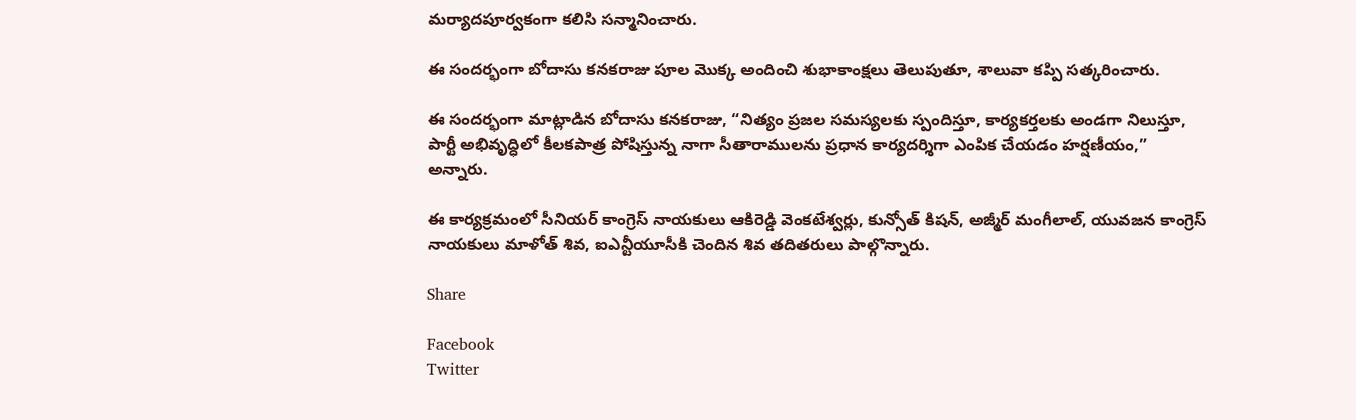మర్యాదపూర్వకంగా కలిసి సన్మానించారు.

ఈ సందర్భంగా బోదాసు కనకరాజు పూల మొక్క అందించి శుభాకాంక్షలు తెలుపుతూ, శాలువా కప్పి సత్కరించారు.

ఈ సందర్భంగా మాట్లాడిన బోదాసు కనకరాజు, “నిత్యం ప్రజల సమస్యలకు స్పందిస్తూ, కార్యకర్తలకు అండగా నిలుస్తూ, పార్టీ అభివృద్ధిలో కీలకపాత్ర పోషిస్తున్న నాగా సీతారాములను ప్రధాన కార్యదర్శిగా ఎంపిక చేయడం హర్షణీయం,” అన్నారు.

ఈ కార్యక్రమంలో సీనియర్ కాంగ్రెస్ నాయకులు ఆకిరెడ్డి వెంకటేశ్వర్లు, కున్సోత్ కిషన్, అజ్మీర్ మంగీలాల్, యువజన కాంగ్రెస్ నాయకులు మాళోత్ శివ, ఐఎన్టీయూసీకి చెందిన శివ తదితరులు పాల్గొన్నారు.

Share

Facebook
Twitter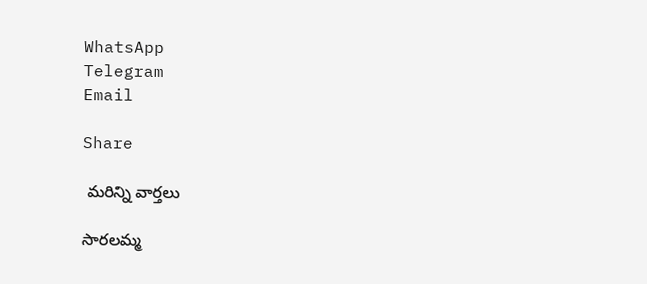WhatsApp
Telegram
Email

Share

 మరిన్ని వార్తలు

సారలమ్మ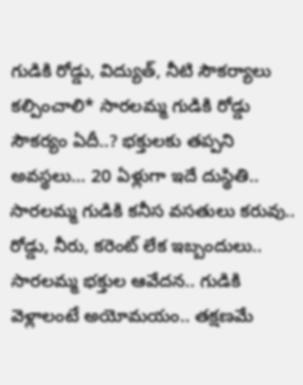గుడికి రోడ్డు, విద్యుత్, నీటి సౌకర్యాలు కల్పించాలి* సారలమ్మ గుడికి రోడ్డు సౌకర్యం ఏదీ..? భక్తులకు తప్పని అవస్థలు… 20 ఏళ్లుగా ఇదే దుస్థితి.. సారలమ్మ గుడికి కనీస వసతులు కరువు.. రోడ్డు, నీరు, కరెంట్ లేక ఇబ్బందులు.. సారలమ్మ భక్తుల ఆవేదన.. గుడికి వెళ్లాలంటే అయోమయం.. తక్షణమే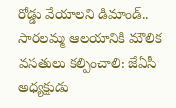రోడ్డు వేయాలని డిమాండ్.. సారలమ్మ ఆలయానికి మౌలిక వసతులు కల్పించాలి: జేఏసీ అధ్యక్షుడు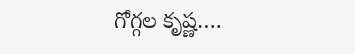గోగ్గల కృష్ణ….